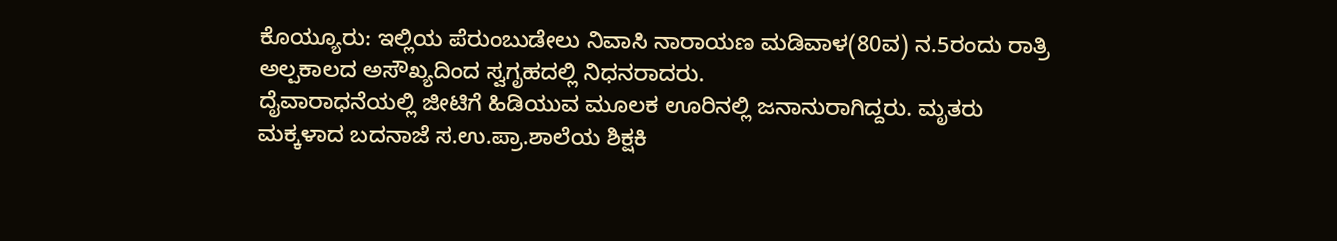ಕೊಯ್ಯೂರು: ಇಲ್ಲಿಯ ಪೆರುಂಬುಡೇಲು ನಿವಾಸಿ ನಾರಾಯಣ ಮಡಿವಾಳ(80ವ) ನ.5ರಂದು ರಾತ್ರಿ ಅಲ್ಪಕಾಲದ ಅಸೌಖ್ಯದಿಂದ ಸ್ವಗೃಹದಲ್ಲಿ ನಿಧನರಾದರು.
ದೈವಾರಾಧನೆಯಲ್ಲಿ ಜೀಟಿಗೆ ಹಿಡಿಯುವ ಮೂಲಕ ಊರಿನಲ್ಲಿ ಜನಾನುರಾಗಿದ್ದರು. ಮೃತರು ಮಕ್ಕಳಾದ ಬದನಾಜೆ ಸ.ಉ.ಪ್ರಾ.ಶಾಲೆಯ ಶಿಕ್ಷಕಿ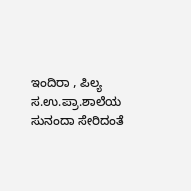ಇಂದಿರಾ , ಪಿಲ್ಯ ಸ.ಉ.ಪ್ರಾ.ಶಾಲೆಯ ಸುನಂದಾ ಸೇರಿದಂತೆ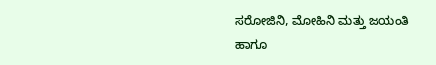ಸರೋಜಿನಿ, ಮೋಹಿನಿ ಮತ್ತು ಜಯಂತಿ ಹಾಗೂ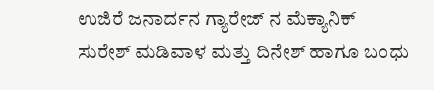ಉಜಿರೆ ಜನಾರ್ದನ ಗ್ಯಾರೇಜ್ ನ ಮೆಕ್ಯಾನಿಕ್ ಸುರೇಶ್ ಮಡಿವಾಳ ಮತ್ತು ದಿನೇಶ್ ಹಾಗೂ ಬಂಧು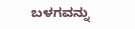ಬಳಗವನ್ನು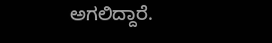ಅಗಲಿದ್ದಾರೆ.